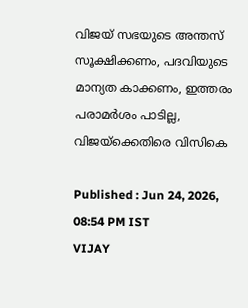വിജയ് സഭയുടെ അന്തസ് സൂക്ഷിക്കണം, പദവിയുടെ മാന്യത കാക്കണം, ഇത്തരം പരാമർശം പാടില്ല, വിജയ്ക്കെതിരെ വിസികെ

Published : Jun 24, 2026, 08:54 PM IST
VIJAY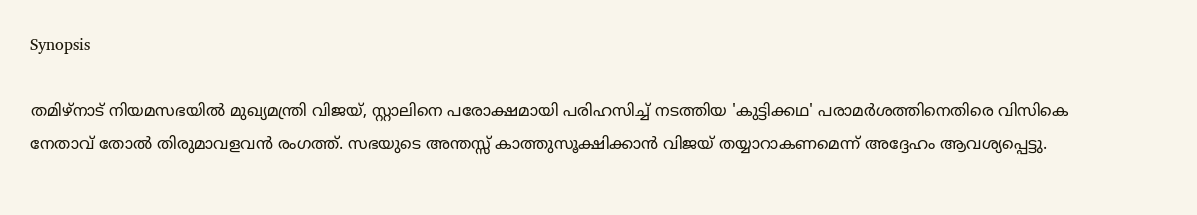Synopsis

തമിഴ്‌നാട് നിയമസഭയിൽ മുഖ്യമന്ത്രി വിജയ്, സ്റ്റാലിനെ പരോക്ഷമായി പരിഹസിച്ച് നടത്തിയ 'കുട്ടിക്കഥ' പരാമർശത്തിനെതിരെ വിസികെ നേതാവ് തോൽ തിരുമാവളവൻ രംഗത്ത്. സഭയുടെ അന്തസ്സ് കാത്തുസൂക്ഷിക്കാൻ വിജയ് തയ്യാറാകണമെന്ന് അദ്ദേഹം ആവശ്യപ്പെട്ടു.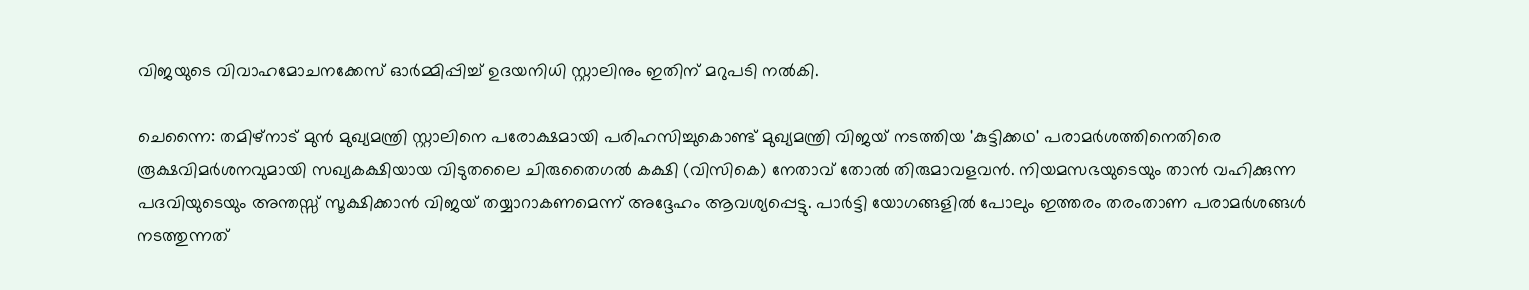വിജയുടെ വിവാഹമോചനക്കേസ് ഓർമ്മിപ്പിച്ച് ഉദയനിധി സ്റ്റാലിനും ഇതിന് മറുപടി നൽകി.

ചെന്നൈ: തമിഴ്‌നാട് മുൻ മുഖ്യമന്ത്രി സ്റ്റാലിനെ പരോക്ഷമായി പരിഹസിച്ചുകൊണ്ട് മുഖ്യമന്ത്രി വിജയ് നടത്തിയ 'കുട്ടിക്കഥ' പരാമർശത്തിനെതിരെ രൂക്ഷവിമർശനവുമായി സഖ്യകക്ഷിയായ വിടുതലൈ ചിരുതൈഗൽ കക്ഷി (വിസികെ) നേതാവ് തോൽ തിരുമാവളവൻ. നിയമസഭയുടെയും താൻ വഹിക്കുന്ന പദവിയുടെയും അന്തസ്സ് സൂക്ഷിക്കാൻ വിജയ് തയ്യാറാകണമെന്ന് അദ്ദേഹം ആവശ്യപ്പെട്ടു. പാർട്ടി യോഗങ്ങളിൽ പോലും ഇത്തരം തരംതാണ പരാമർശങ്ങൾ നടത്തുന്നത്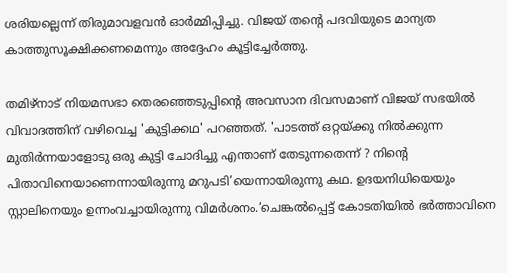ശരിയല്ലെന്ന് തിരുമാവളവൻ ഓർമ്മിപ്പിച്ചു. വിജയ് തന്റെ പദവിയുടെ മാന്യത കാത്തുസൂക്ഷിക്കണമെന്നും അദ്ദേഹം കൂട്ടിച്ചേർത്തു.

തമിഴ്നാട് നിയമസഭാ തെരഞ്ഞെടുപ്പിന്റെ അവസാന ദിവസമാണ് വിജയ് സഭയിൽ  വിവാദത്തിന് വഴിവെച്ച 'കുട്ടിക്കഥ' പറഞ്ഞത്. 'പാടത്ത് ഒറ്റയ്ക്കു നിൽക്കുന്ന മുതിർന്നയാളോടു ഒരു കുട്ടി ചോദിച്ചു എന്താണ് തേടുന്നതെന്ന് ? നിന്റെ പിതാവിനെയാണെന്നായിരുന്നു മറുപടി’യെന്നായിരുന്നു കഥ. ഉദയനിധിയെയും സ്റ്റാലിനെയും ഉന്നംവച്ചായിരുന്നു വിമർശനം.‘ചെങ്കൽപ്പെട്ട് കോടതിയിൽ ഭർത്താവിനെ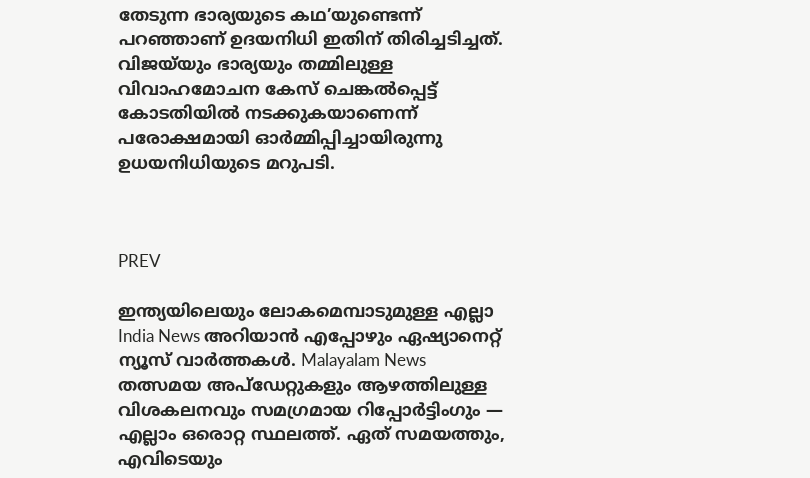തേടുന്ന ഭാര്യയുടെ കഥ’യുണ്ടെന്ന് പറഞ്ഞാണ് ഉദയനിധി ഇതിന് തിരിച്ചടിച്ചത്. വിജയ്‌യും ഭാര്യയും തമ്മിലുള്ള വിവാഹമോചന കേസ് ചെങ്കൽപ്പെട്ട് കോടതിയിൽ നടക്കുകയാണെന്ന് പരോക്ഷമായി ഓർമ്മിപ്പിച്ചായിരുന്നു ഉധയനിധിയുടെ മറുപടി.



PREV

ഇന്ത്യയിലെയും ലോകമെമ്പാടുമുള്ള എല്ലാ India News അറിയാൻ എപ്പോഴും ഏഷ്യാനെറ്റ് ന്യൂസ് വാർത്തകൾ. Malayalam News   തത്സമയ അപ്‌ഡേറ്റുകളും ആഴത്തിലുള്ള വിശകലനവും സമഗ്രമായ റിപ്പോർട്ടിംഗും — എല്ലാം ഒരൊറ്റ സ്ഥലത്ത്. ഏത് സമയത്തും, എവിടെയും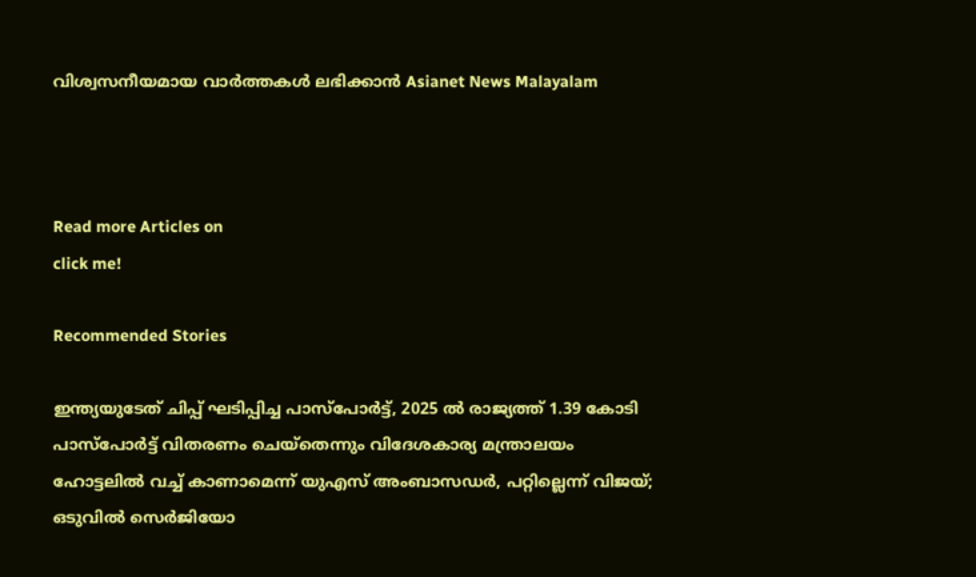വിശ്വസനീയമായ വാർത്തകൾ ലഭിക്കാൻ Asianet News Malayalam



Read more Articles on
click me!

Recommended Stories

ഇന്ത്യയുടേത് ചിപ്പ് ഘടിപ്പിച്ച പാസ്പോർട്ട്, 2025 ൽ രാജ്യത്ത് 1.39 കോടി പാസ്പോർട്ട് വിതരണം ചെയ്‌തെന്നും വിദേശകാര്യ മന്ത്രാലയം
ഹോട്ടലിൽ വച്ച് കാണാമെന്ന് യുഎസ് അംബാസഡർ, പറ്റില്ലെന്ന് വിജയ്; ഒടുവിൽ സെർജിയോ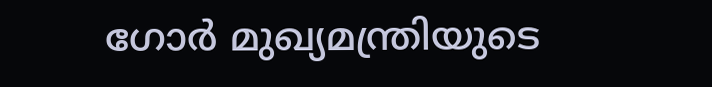ഗോർ മുഖ്യമന്ത്രിയുടെ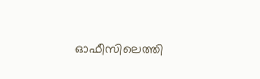ഓഫീസിലെത്തി